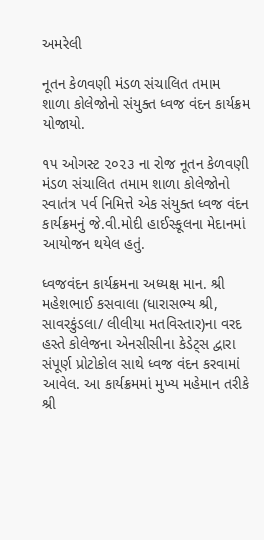અમરેલી

નૂતન કેળવણી મંડળ સંચાલિત તમામ શાળા કોલેજોનો સંયુક્ત ધ્વજ વંદન કાર્યક્રમ યોજાયો.

૧૫ ઓગસ્ટ ૨૦૨૩ ના રોજ નૂતન કેળવણી મંડળ સંચાલિત તમામ શાળા કોલેજોનો સ્વાતંત્ર પર્વ નિમિત્તે એક સંયુક્ત ધ્વજ વંદન કાર્યક્રમનું જે.વી.મોદી હાઈસ્કૂલના મેદાનમાં આયોજન થયેલ હતું.

ધ્વજવંદન કાર્યક્રમના અધ્યક્ષ માન. શ્રી મહેશભાઈ કસવાલા (ધારાસભ્ય શ્રી, સાવરકુંડલા/ લીલીયા મતવિસ્તાર)ના વરદ હસ્તે કોલેજના એનસીસીના કેડેટ્સ દ્વારા સંપૂર્ણ પ્રોટોકોલ સાથે ધ્વજ વંદન કરવામાં આવેલ. આ કાર્યક્રમમાં મુખ્ય મહેમાન તરીકે શ્રી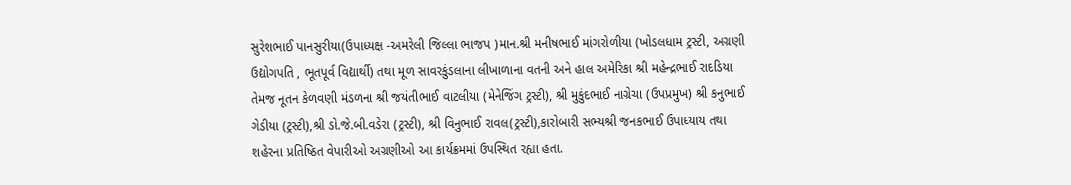સુરેશભાઈ પાનસુરીયા(ઉપાધ્યક્ષ -અમરેલી જિલ્લા ભાજપ )માન.શ્રી મનીષભાઈ માંગરોળીયા (ખોડલધામ ટ્રસ્ટી, અગ્રણી ઉદ્યોગપતિ , ભૂતપૂર્વ વિદ્યાર્થી) તથા મૂળ સાવરકુંડલાના લીખાળાના વતની અને હાલ અમેરિકા શ્રી મહેન્દ્રભાઈ રાદડિયા તેમજ નૂતન કેળવણી મંડળના શ્રી જયંતીભાઈ વાટલીયા (મેનેજિંગ ટ્રસ્ટી), શ્રી મુકુંદભાઈ નાગ્રેચા (ઉપપ્રમુખ) શ્રી કનુભાઈ ગેડીયા (ટ્રસ્ટી),શ્રી ડો.જે.બી.વડેરા (ટ્રસ્ટી), શ્રી વિનુભાઈ રાવલ(ટ્રસ્ટી),કારોબારી સભ્યશ્રી જનકભાઈ ઉપાધ્યાય તથા શહેરના પ્રતિષ્ઠિત વેપારીઓ અગ્રણીઓ આ કાર્યક્રમમાં ઉપસ્થિત રહ્યા હતા.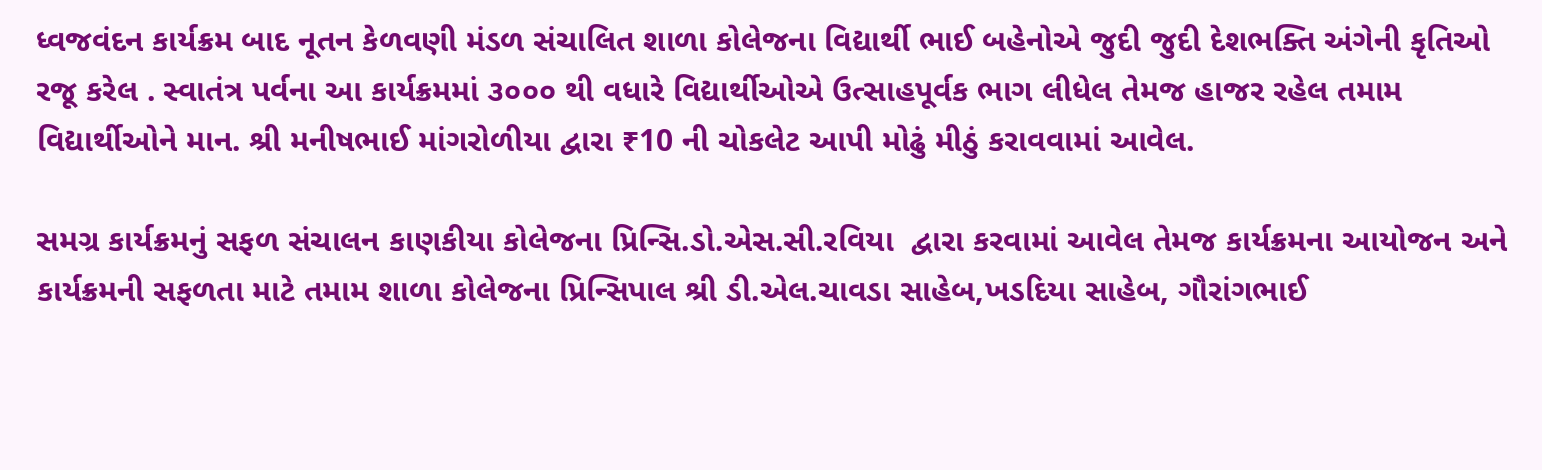ધ્વજવંદન કાર્યક્રમ બાદ નૂતન કેળવણી મંડળ સંચાલિત શાળા કોલેજના વિદ્યાર્થી ભાઈ બહેનોએ જુદી જુદી દેશભક્તિ અંગેની કૃતિઓ રજૂ કરેલ . સ્વાતંત્ર પર્વના આ કાર્યક્રમમાં ૩૦૦૦ થી વધારે વિદ્યાર્થીઓએ ઉત્સાહપૂર્વક ભાગ લીધેલ તેમજ હાજર રહેલ તમામ વિદ્યાર્થીઓને માન. શ્રી મનીષભાઈ માંગરોળીયા દ્વારા ₹10 ની ચોકલેટ આપી મોઢું મીઠું કરાવવામાં આવેલ.

સમગ્ર કાર્યક્રમનું સફળ સંચાલન કાણકીયા કોલેજના પ્રિન્સિ.ડો.એસ.સી.રવિયા  દ્વારા કરવામાં આવેલ તેમજ કાર્યક્રમના આયોજન અને કાર્યક્રમની સફળતા માટે તમામ શાળા કોલેજના પ્રિન્સિપાલ શ્રી ડી.એલ.ચાવડા સાહેબ,ખડદિયા સાહેબ, ગૌરાંગભાઈ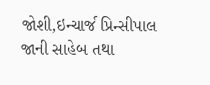જોશી,ઇન્ચાર્જ પ્રિન્સીપાલ જાની સાહેબ તથા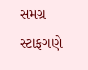સમગ્ર સ્ટાફગણે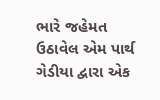ભારે જહેમત ઉઠાવેલ એમ પાર્થ ગેડીયા દ્વારા એક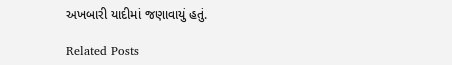અખબારી યાદીમાં જણાવાયું હતું.

Related Posts